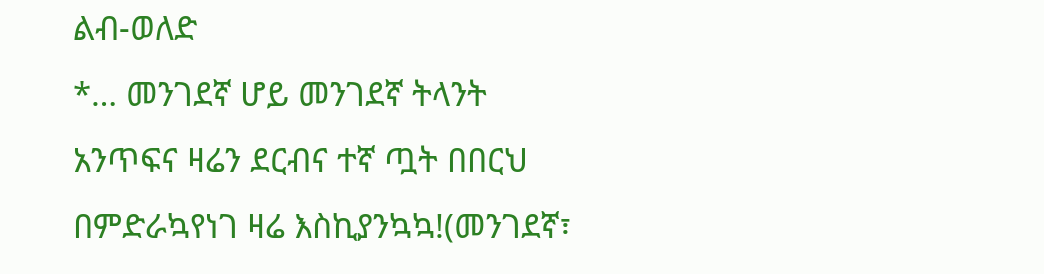ልብ-ወለድ
*… መንገደኛ ሆይ መንገደኛ ትላንት አንጥፍና ዛሬን ደርብና ተኛ ጧት በበርህ በምድራኳየነገ ዛሬ እስኪያንኳኳ!(መንገደኛ፣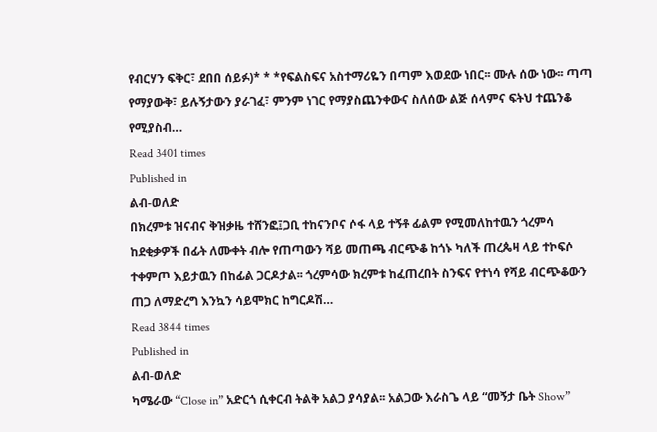የብርሃን ፍቅር፣ ደበበ ሰይፉ)* * *የፍልስፍና አስተማሪዬን በጣም እወደው ነበር፡፡ ሙሉ ሰው ነው፡፡ ጣጣ የማያውቅ፣ ይሉኝታውን ያራገፈ፣ ምንም ነገር የማያስጨንቀውና ስለሰው ልጅ ሰላምና ፍትህ ተጨንቆ የሚያስብ…
Read 3401 times
Published in
ልብ-ወለድ
በክረምቱ ዝናብና ቅዝቃዜ ተሸንፎ፤ጋቢ ተከናንቦና ሶፋ ላይ ተኝቶ ፊልም የሚመለከተዉን ጎረምሳ ከደቂቃዎች በፊት ለሙቀት ብሎ የጠጣውን ሻይ መጠጫ ብርጭቆ ከጎኑ ካለች ጠረጴዛ ላይ ተኮፍሶ ተቀምጦ እይታዉን በከፊል ጋርዶታል፡፡ ጎረምሳው ክረምቱ ከፈጠረበት ስንፍና የተነሳ የሻይ ብርጭቆውን ጠጋ ለማድረግ እንኳን ሳይሞክር ከግርዶሽ…
Read 3844 times
Published in
ልብ-ወለድ
ካሜራው “Close in” አድርጎ ሲቀርብ ትልቅ አልጋ ያሳያል፡፡ አልጋው እራስጌ ላይ “መኝታ ቤት Show”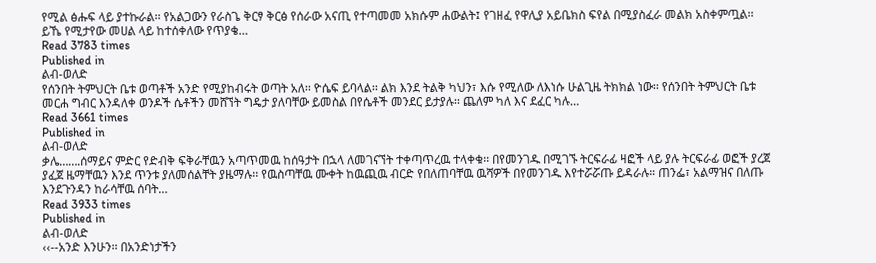የሚል ፅሑፍ ላይ ያተኩራል፡፡ የአልጋውን የራስጌ ቅርፃ ቅርፅ የሰራው አናጢ የተጣመመ አክሱም ሐውልት፤ የገዘፈ የዋሊያ አይቤክስ ፍየል በሚያስፈራ መልክ አስቀምጧል፡፡ ይኼ የሚታየው መሀል ላይ ከተሰቀለው የጥያቄ…
Read 3783 times
Published in
ልብ-ወለድ
የሰንበት ትምህርት ቤቱ ወጣቶች አንድ የሚያከብሩት ወጣት አለ፡፡ ዮሴፍ ይባላል፡፡ ልክ እንደ ትልቅ ካህን፣ እሱ የሚለው ለእነሱ ሁልጊዜ ትክክል ነው፡፡ የሰንበት ትምህርት ቤቱ መርሐ ግብር እንዳለቀ ወንዶች ሴቶችን መሸኘት ግዴታ ያለባቸው ይመስል በየሴቶች መንደር ይታያሉ፡፡ ጨለም ካለ እና ደፈር ካሉ…
Read 3661 times
Published in
ልብ-ወለድ
ቃሌ…….ሰማይና ምድር የድብቅ ፍቅራቸዉን አጣጥመዉ ከሰዓታት በኋላ ለመገናኘት ተቀጣጥረዉ ተላቀቁ፡፡ በየመንገዱ በሚገኙ ትርፍራፊ ዛፎች ላይ ያሉ ትርፍራፊ ወፎች ያረጀ ያፈጀ ዜማቸዉን እንደ ጥንቱ ያለመሰልቸት ያዜማሉ፡፡ የዉስጣቸዉ ሙቀት ከዉጪዉ ብርድ የበለጠባቸዉ ዉሻዎች በየመንገዱ እየተሯሯጡ ይዳራሉ። ጠንፌ፣ አልማዝና በለጡ እንደጉንዳን ከራሳቸዉ ሰባት…
Read 3933 times
Published in
ልብ-ወለድ
‹‹--አንድ እንሁን፡፡ በአንድነታችን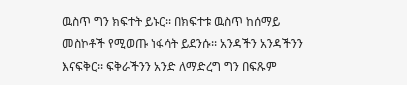ዉስጥ ግን ክፍተት ይኑር፡፡ በክፍተቱ ዉስጥ ከሰማይ መስኮቶች የሚወጡ ነፋሳት ይደንሱ፡፡ አንዳችን አንዳችንን እናፍቅር፡፡ ፍቅራችንን አንድ ለማድረግ ግን በፍጹም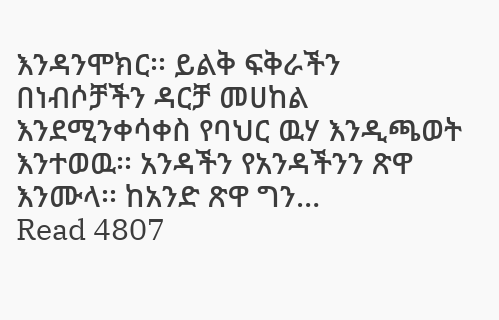እንዳንሞክር፡፡ ይልቅ ፍቅራችን በነብሶቻችን ዳርቻ መሀከል እንደሚንቀሳቀስ የባህር ዉሃ እንዲጫወት እንተወዉ፡፡ አንዳችን የአንዳችንን ጽዋ እንሙላ፡፡ ከአንድ ጽዋ ግን…
Read 4807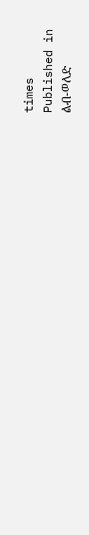times
Published in
ልብ-ወለድ